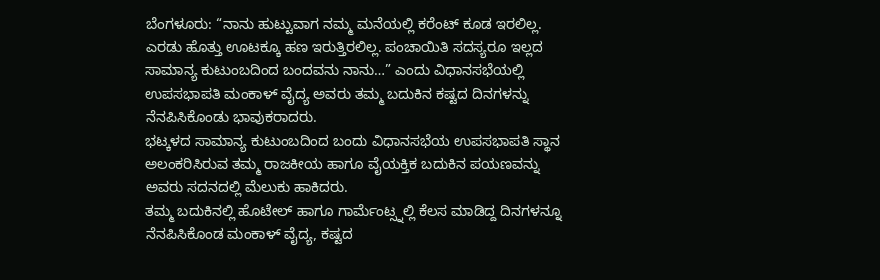ಬೆಂಗಳೂರು: “ನಾನು ಹುಟ್ಟುವಾಗ ನಮ್ಮ ಮನೆಯಲ್ಲಿ ಕರೆಂಟ್ ಕೂಡ ಇರಲಿಲ್ಲ. ಎರಡು ಹೊತ್ತು ಊಟಕ್ಕೂ ಹಣ ಇರುತ್ತಿರಲಿಲ್ಲ. ಪಂಚಾಯಿತಿ ಸದಸ್ಯರೂ ಇಲ್ಲದ ಸಾಮಾನ್ಯ ಕುಟುಂಬದಿಂದ ಬಂದವನು ನಾನು…” ಎಂದು ವಿಧಾನಸಭೆಯಲ್ಲಿ ಉಪಸಭಾಪತಿ ಮಂಕಾಳ್ ವೈದ್ಯ ಅವರು ತಮ್ಮ ಬದುಕಿನ ಕಷ್ಟದ ದಿನಗಳನ್ನು ನೆನಪಿಸಿಕೊಂಡು ಭಾವುಕರಾದರು.
ಭಟ್ಕಳದ ಸಾಮಾನ್ಯ ಕುಟುಂಬದಿಂದ ಬಂದು ವಿಧಾನಸಭೆಯ ಉಪಸಭಾಪತಿ ಸ್ಥಾನ ಅಲಂಕರಿಸಿರುವ ತಮ್ಮ ರಾಜಕೀಯ ಹಾಗೂ ವೈಯಕ್ತಿಕ ಬದುಕಿನ ಪಯಣವನ್ನು ಅವರು ಸದನದಲ್ಲಿ ಮೆಲುಕು ಹಾಕಿದರು.
ತಮ್ಮ ಬದುಕಿನಲ್ಲಿ ಹೊಟೇಲ್ ಹಾಗೂ ಗಾರ್ಮೆಂಟ್ಸ್ನಲ್ಲಿ ಕೆಲಸ ಮಾಡಿದ್ದ ದಿನಗಳನ್ನೂ ನೆನಪಿಸಿಕೊಂಡ ಮಂಕಾಳ್ ವೈದ್ಯ, ಕಷ್ಟದ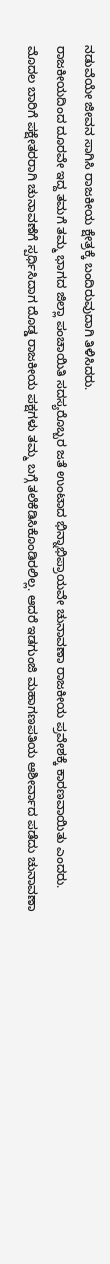ನಡುವೆಯೇ ಜೀವನ ಸಾಗಿಸಿ ರಾಜಕೀಯ ಕ್ಷೇತ್ರಕ್ಕೆ ಬಂದಿರುವುದಾಗಿ ತಿಳಿಸಿದರು.
ರಾಜಕೀಯದಿಂದ ದೂರವೇ ಇದ್ದ ತಮಗೆ ತಮ್ಮ ಭಾಗದ ಜಿಲ್ಲಾ ಪಂಚಾಯಿತಿ ಸದಸ್ಯರೊಬ್ಬರ ಜತೆ ಉಂಟಾದ ಭಿನ್ನಾಭಿಪ್ರಾಯವೇ ಚುನಾವಣಾ ರಾಜಕೀಯ ಪ್ರವೇಶಕ್ಕೆ ಕಾರಣವಾಯಿತು ಎಂದರು.
ಮೊದಲ ಬಾರಿಗೆ ಪಕ್ಷೇತರರಾಗಿ ಚುನಾವಣೆಗೆ ಸ್ಪರ್ಧಿಸಿದಾಗ ದೊಡ್ಡ ರಾಜಕೀಯ ಪಕ್ಷಗಳು ತಮ್ಮ ಬಗ್ಗೆ ತಲೆಕೆಡಿಸಿಕೊಂಡಿರಲಿಲ್ಲ. ಆದರೆ ಇಡಗುಂಜಿ ಮಹಾಗಣಪತಿಯ ಆಶೀರ್ವಾದ ಪಡೆದು ಚುನಾವಣಾ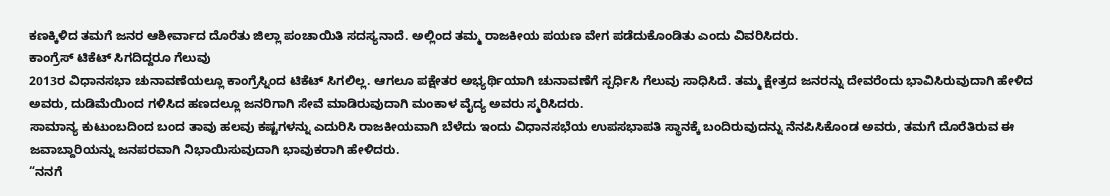ಕಣಕ್ಕಿಳಿದ ತಮಗೆ ಜನರ ಆಶೀರ್ವಾದ ದೊರೆತು ಜಿಲ್ಲಾ ಪಂಚಾಯಿತಿ ಸದಸ್ಯನಾದೆ. ಅಲ್ಲಿಂದ ತಮ್ಮ ರಾಜಕೀಯ ಪಯಣ ವೇಗ ಪಡೆದುಕೊಂಡಿತು ಎಂದು ವಿವರಿಸಿದರು.
ಕಾಂಗ್ರೆಸ್ ಟಿಕೆಟ್ ಸಿಗದಿದ್ದರೂ ಗೆಲುವು
2013ರ ವಿಧಾನಸಭಾ ಚುನಾವಣೆಯಲ್ಲೂ ಕಾಂಗ್ರೆಸ್ನಿಂದ ಟಿಕೆಟ್ ಸಿಗಲಿಲ್ಲ. ಆಗಲೂ ಪಕ್ಷೇತರ ಅಭ್ಯರ್ಥಿಯಾಗಿ ಚುನಾವಣೆಗೆ ಸ್ಪರ್ಧಿಸಿ ಗೆಲುವು ಸಾಧಿಸಿದೆ. ತಮ್ಮ ಕ್ಷೇತ್ರದ ಜನರನ್ನು ದೇವರೆಂದು ಭಾವಿಸಿರುವುದಾಗಿ ಹೇಳಿದ ಅವರು, ದುಡಿಮೆಯಿಂದ ಗಳಿಸಿದ ಹಣದಲ್ಲೂ ಜನರಿಗಾಗಿ ಸೇವೆ ಮಾಡಿರುವುದಾಗಿ ಮಂಕಾಳ ವೈದ್ಯ ಅವರು ಸ್ಮರಿಸಿದರು.
ಸಾಮಾನ್ಯ ಕುಟುಂಬದಿಂದ ಬಂದ ತಾವು ಹಲವು ಕಷ್ಟಗಳನ್ನು ಎದುರಿಸಿ ರಾಜಕೀಯವಾಗಿ ಬೆಳೆದು ಇಂದು ವಿಧಾನಸಭೆಯ ಉಪಸಭಾಪತಿ ಸ್ಥಾನಕ್ಕೆ ಬಂದಿರುವುದನ್ನು ನೆನಪಿಸಿಕೊಂಡ ಅವರು, ತಮಗೆ ದೊರೆತಿರುವ ಈ ಜವಾಬ್ದಾರಿಯನ್ನು ಜನಪರವಾಗಿ ನಿಭಾಯಿಸುವುದಾಗಿ ಭಾವುಕರಾಗಿ ಹೇಳಿದರು.
“ನನಗೆ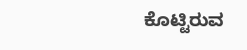ಕೊಟ್ಟಿರುವ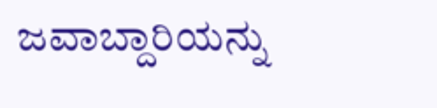ಜವಾಬ್ದಾರಿಯನ್ನು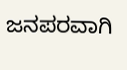ಜನಪರವಾಗಿ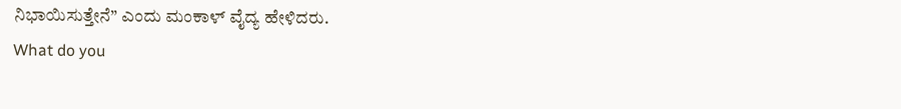ನಿಭಾಯಿಸುತ್ತೇನೆ” ಎಂದು ಮಂಕಾಳ್ ವೈದ್ಯ ಹೇಳಿದರು.
What do you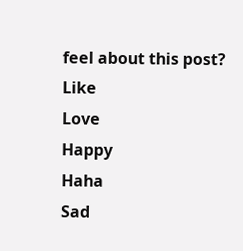feel about this post?
Like
Love
Happy
Haha
Sad